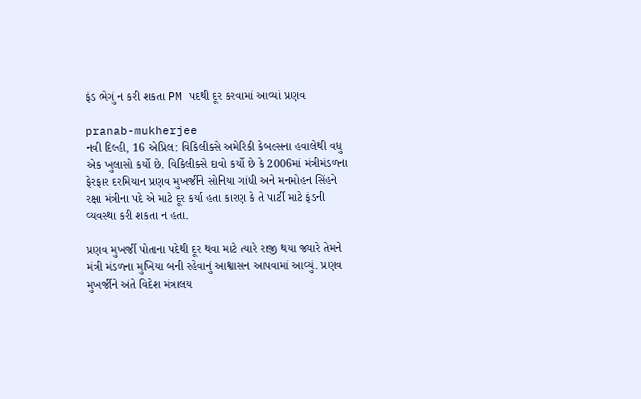ફંડ ભેગું ન કરી શકતા PM પદથી દૂર કરવામાં આવ્યાં પ્રણવ

pranab-mukherjee
નવી દિલ્હી, 16 એપ્રિલ: વિકિલીક્સે અમેરિકી કેબલ્સના હવાલેથી વધુ એક ખુલાસો કર્યો છે. વિકિલીક્સે દાવો કર્યો છે કે 2006માં મંત્રીમંડળના ફેરફાર દરમિયાન પ્રણવ મુખર્જીને સોનિયા ગાંધી અને મનમોહન સિંહને રક્ષા મંત્રીના પદે એ માટે દૂર કર્યા હતા કારણ કે તે પાર્ટી માટે ફંડની વ્યવસ્થા કરી શકતા ન હતા.

પ્રણવ મુખર્જી પોતાના પદેથી દૂર થવા માટે ત્યારે રાજી થયા જ્યારે તેમને મંત્રી મંડળના મુખિયા બની રહેવાનું આશ્વાસન આપવામાં આવ્યું. પ્રણવ મુખર્જીને અંતે વિદેશ મંત્રાલય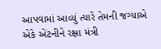આપવામાં આવ્યું ત્યારે તેમની જગ્યાએ એકે એંટનીને રક્ષા મંત્રી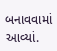બનાવવામાં આવ્યાં.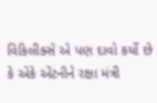વિકિલીક્સે એ પણ દાવો કર્યો છે કે એકે એંટનીને રક્ષા મંત્રી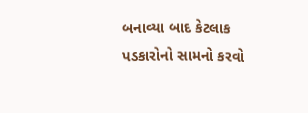બનાવ્યા બાદ કેટલાક પડકારોનો સામનો કરવો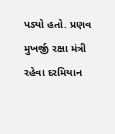પડ્યો હતો. પ્રણવ મુખર્જી રક્ષા મંત્રી રહેવા દરમિયાન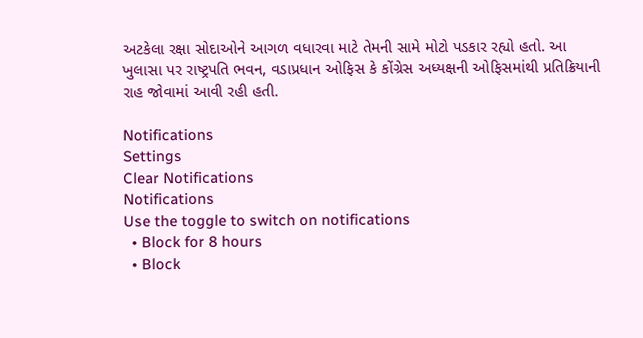અટકેલા રક્ષા સોદાઓને આગળ વધારવા માટે તેમની સામે મોટો પડકાર રહ્યો હતો. આ ખુલાસા પર રાષ્ટ્રપતિ ભવન, વડાપ્રધાન ઓફિસ કે કોંગ્રેસ અધ્યક્ષની ઓફિસમાંથી પ્રતિક્રિયાની રાહ જોવામાં આવી રહી હતી.

Notifications
Settings
Clear Notifications
Notifications
Use the toggle to switch on notifications
  • Block for 8 hours
  • Block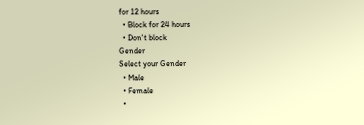for 12 hours
  • Block for 24 hours
  • Don't block
Gender
Select your Gender
  • Male
  • Female
  •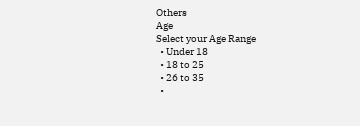Others
Age
Select your Age Range
  • Under 18
  • 18 to 25
  • 26 to 35
  •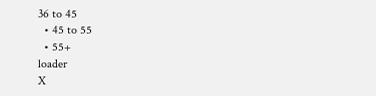36 to 45
  • 45 to 55
  • 55+
loader
X